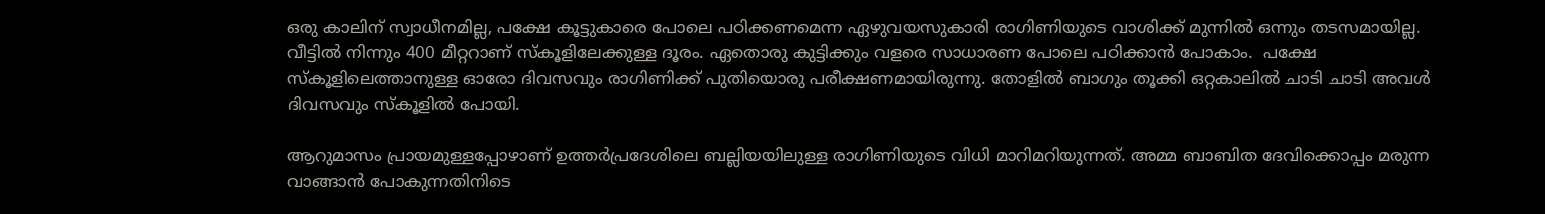ഒരു കാലിന് സ്വാധീനമില്ല, പക്ഷേ കൂട്ടുകാരെ പോലെ പഠിക്കണമെന്ന ഏഴുവയസുകാരി രാഗിണിയുടെ വാശിക്ക് മുന്നില്‍ ഒന്നും തടസമായില്ല. വീട്ടില്‍ നിന്നും 400 മീറ്ററാണ് സ്കൂളിലേക്കുള്ള ദൂരം. ഏതൊരു കുട്ടിക്കും വളരെ സാധാരണ പോലെ പഠിക്കാന്‍ പോകാം.  പക്ഷേ സ്കൂളിലെത്താനുള്ള ഓരോ ദിവസവും രാഗിണിക്ക് പുതിയൊരു പരീക്ഷണമായിരുന്നു. തോളില്‍ ബാഗും തൂക്കി ഒറ്റകാലില്‍ ചാടി ചാടി അവള്‍ ദിവസവും സ്കൂളില്‍ പോയി.

ആറുമാസം പ്രായമുള്ളപ്പോഴാണ് ഉത്തർപ്രദേശിലെ ബല്ലിയയിലുള്ള രാഗിണിയുടെ വിധി മാറിമറിയുന്നത്. അമ്മ ബാബിത ദേവിക്കൊപ്പം മരുന്ന വാങ്ങാൻ പോകുന്നതിനിടെ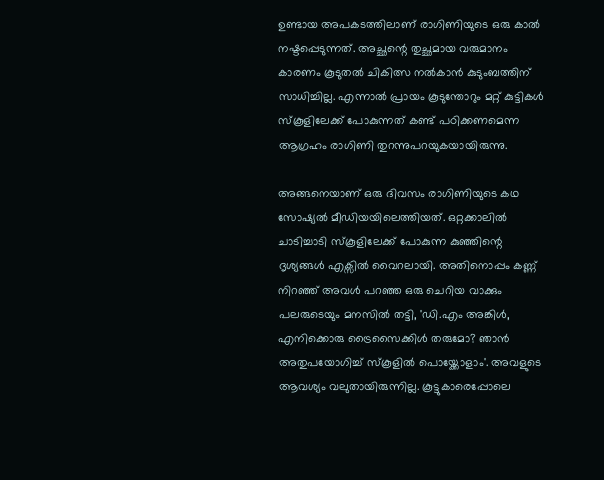ഉണ്ടായ അപകടത്തിലാണ് രാഗിണിയുടെ ഒരു കാൽ നഷ്ടപ്പെടുന്നത്. അച്ഛന്റെ തുച്ഛമായ വരുമാനം കാരണം കൂടുതൽ ചികിത്സ നൽകാൻ കുടുംബത്തിന് സാധിച്ചില്ല. എന്നാൽ പ്രായം കൂടുന്തോറും മറ്റ് കുട്ടികൾ സ്കൂളിലേക്ക് പോകുന്നത് കണ്ട് പഠിക്കണമെന്ന ആഗ്രഹം രാഗിണി തുറന്നുപറയുകയായിരുന്നു.

അങ്ങനെയാണ് ഒരു ദിവസം രാഗിണിയുടെ കഥ സോഷ്യൽ മീഡിയയിലെത്തിയത്. ഒറ്റക്കാലിൽ ചാടിച്ചാടി സ്കൂളിലേക്ക് പോകുന്ന കുഞ്ഞിന്റെ ദൃശ്യങ്ങൾ എക്സിൽ വൈറലായി. അതിനൊപ്പം കണ്ണ് നിറഞ്ഞ് അവൾ പറഞ്ഞ ഒരു ചെറിയ വാക്കും പലരുടെയും മനസിൽ തട്ടി, 'ഡി.എം അങ്കിൾ, എനിക്കൊരു ട്രൈസൈക്കിൾ തരുമോ? ഞാൻ അതുപയോഗിച്ച് സ്കൂളിൽ പൊയ്ക്കോളാം'. അവളുടെ ആവശ്യം വലുതായിരുന്നില്ല. കൂട്ടുകാരെപ്പോലെ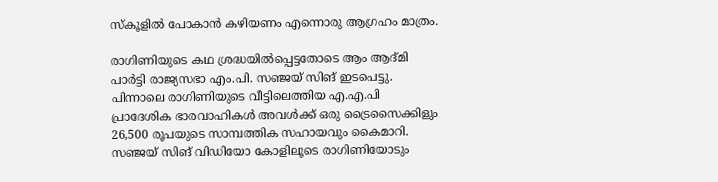സ്കൂളിൽ പോകാൻ കഴിയണം എന്നൊരു ആഗ്രഹം മാത്രം.

രാഗിണിയുടെ കഥ ശ്രദ്ധയിൽപ്പെട്ടതോടെ ആം ആദ്മി പാർട്ടി രാജ്യസഭാ എം.പി. സഞ്ജയ് സിങ് ഇടപെട്ടു. പിന്നാലെ രാഗിണിയുടെ വീട്ടിലെത്തിയ എ.എ.പി പ്രാദേശിക ഭാരവാഹികൾ അവൾക്ക് ഒരു ട്രൈസൈക്കിളും 26,500 രൂപയുടെ സാമ്പത്തിക സഹായവും കൈമാറി. സഞ്ജയ് സിങ് വിഡിയോ കോളിലൂടെ രാഗിണിയോടും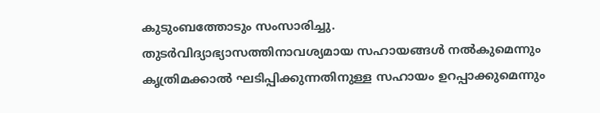കുടുംബത്തോടും സംസാരിച്ചു. തുടർവിദ്യാഭ്യാസത്തിനാവശ്യമായ സഹായങ്ങൾ നൽകുമെന്നും കൃത്രിമക്കാൽ ഘടിപ്പിക്കുന്നതിനുള്ള സഹായം ഉറപ്പാക്കുമെന്നും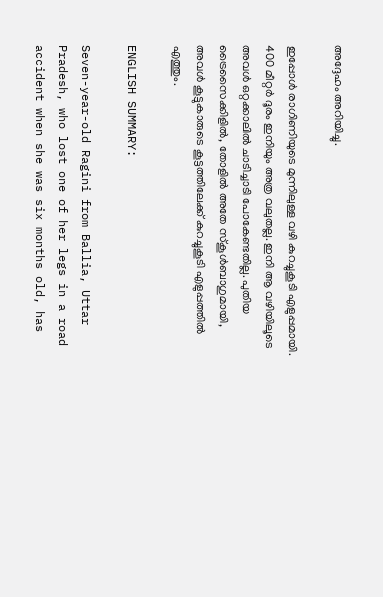അദ്ദേഹം അറിയിച്ചു.

ഇപ്പോൾ രാഗിണിയുടെ മുന്നിലുള്ള വഴി കുറച്ചുകൂടി എളുപ്പമായി. 400 മീറ്റർ ദൂരം ഇനിയും അത്ര വലുതല്ല. ഇനി ആ വഴിയിലൂടെ അവൾ ഒറ്റക്കാലിൽ ചാടിച്ചാടി പോകേണ്ടതില്ല. പുതിയ ട്രൈസൈക്കിളിൽ, തോളിൽ അതേ സ്കൂൾബാഗുമായി, അവൾ കൂട്ടുകാരുടെ കൂട്ടത്തിലേക്ക് കുറച്ചുകൂടി എളുപ്പത്തിൽ എത്തും.

ENGLISH SUMMARY:

Seven-year-old Ragini from Ballia, Uttar Pradesh, who lost one of her legs in a road accident when she was six months old, has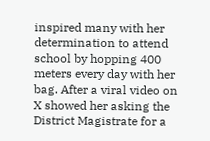inspired many with her determination to attend school by hopping 400 meters every day with her bag. After a viral video on X showed her asking the District Magistrate for a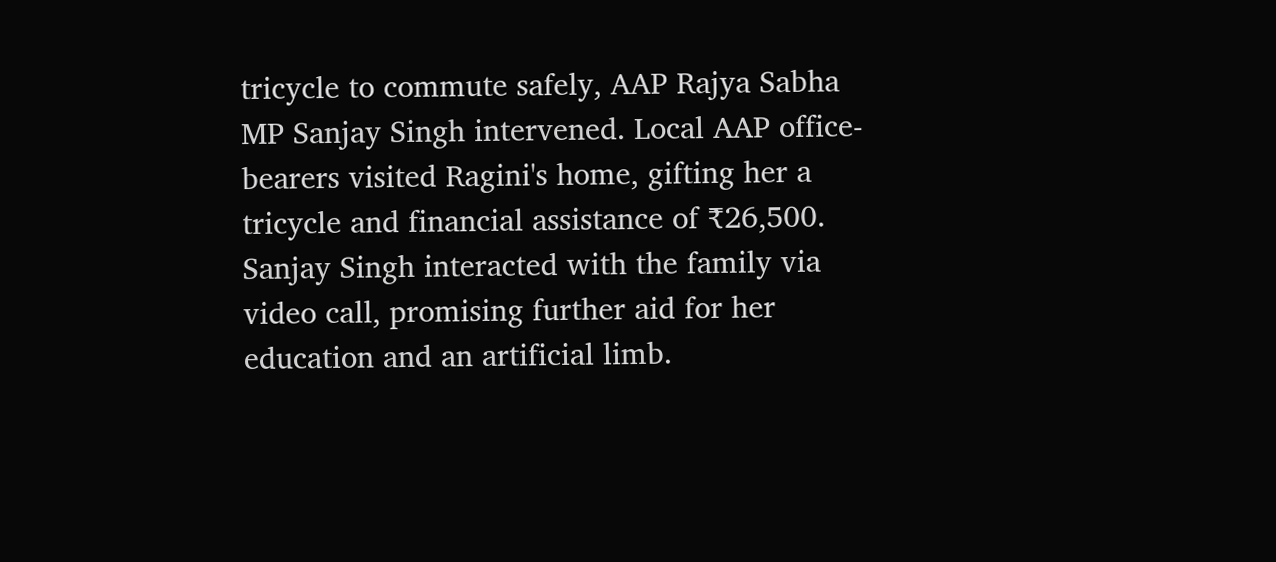tricycle to commute safely, AAP Rajya Sabha MP Sanjay Singh intervened. Local AAP office-bearers visited Ragini's home, gifting her a tricycle and financial assistance of ₹26,500. Sanjay Singh interacted with the family via video call, promising further aid for her education and an artificial limb.